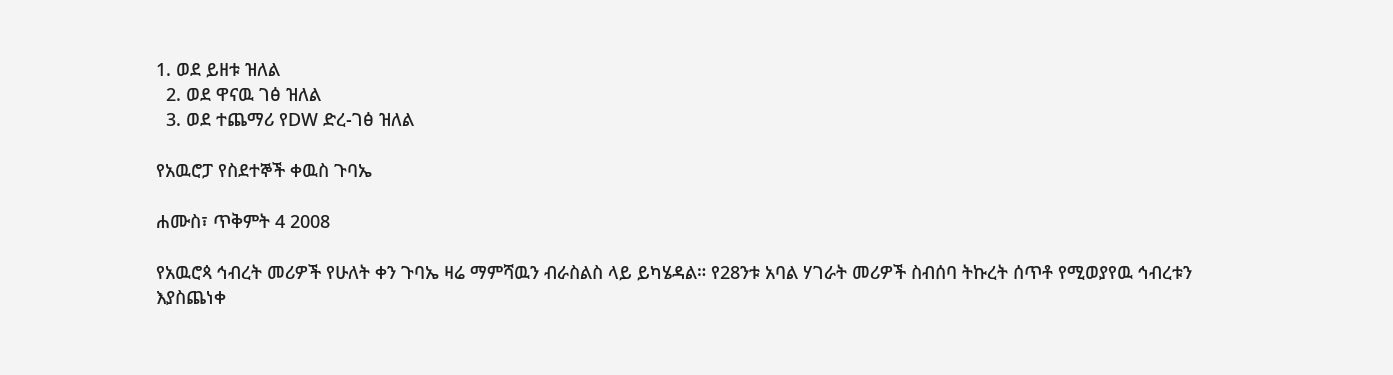1. ወደ ይዘቱ ዝለል
  2. ወደ ዋናዉ ገፅ ዝለል
  3. ወደ ተጨማሪ የDW ድረ-ገፅ ዝለል

የአዉሮፓ የስደተኞች ቀዉስ ጉባኤ

ሐሙስ፣ ጥቅምት 4 2008

የአዉሮጳ ኅብረት መሪዎች የሁለት ቀን ጉባኤ ዛሬ ማምሻዉን ብራስልስ ላይ ይካሄዳል። የ28ንቱ አባል ሃገራት መሪዎች ስብሰባ ትኩረት ሰጥቶ የሚወያየዉ ኅብረቱን እያስጨነቀ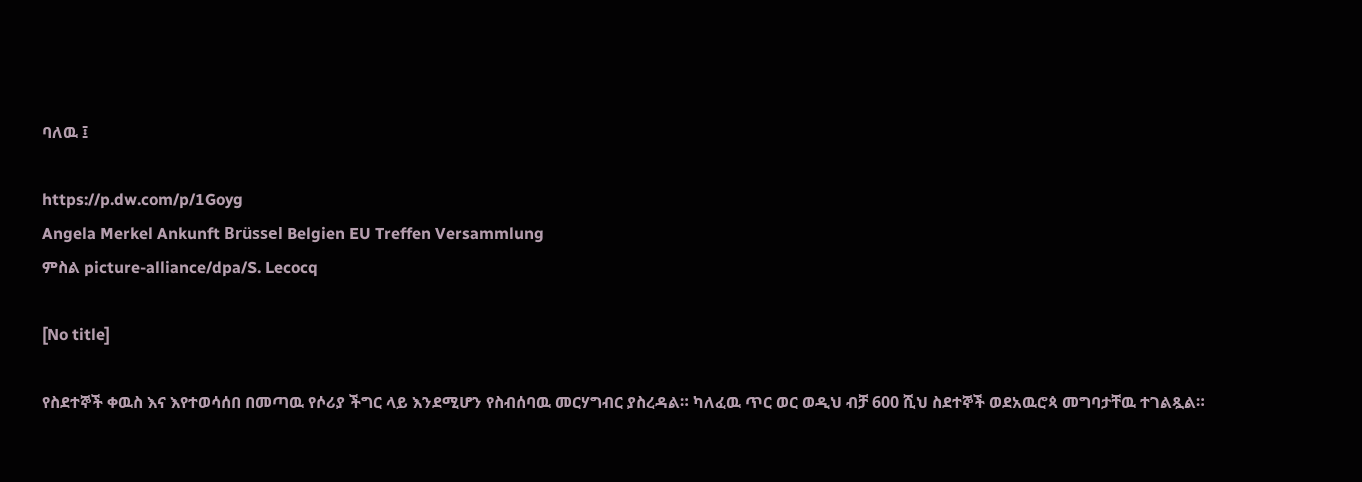ባለዉ ፤

https://p.dw.com/p/1Goyg
Angela Merkel Ankunft Brüssel Belgien EU Treffen Versammlung
ምስል picture-alliance/dpa/S. Lecocq

[No title]

የስደተኞች ቀዉስ እና እየተወሳሰበ በመጣዉ የሶሪያ ችግር ላይ እንደሚሆን የስብሰባዉ መርሃግብር ያስረዳል። ካለፈዉ ጥር ወር ወዲህ ብቻ 600 ሺህ ስደተኞች ወደአዉሮጳ መግባታቸዉ ተገልጿል።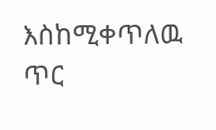እስከሚቀጥለዉ ጥር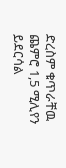ድረስም ቁጥራቸዉ ጨምሮ 1,5 ሚሊየን ይደርሳል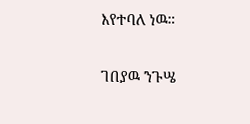እየተባለ ነዉ።

ገበያዉ ንጉሤ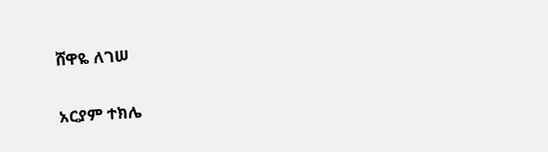ሸዋዬ ለገሠ

አርያም ተክሌ